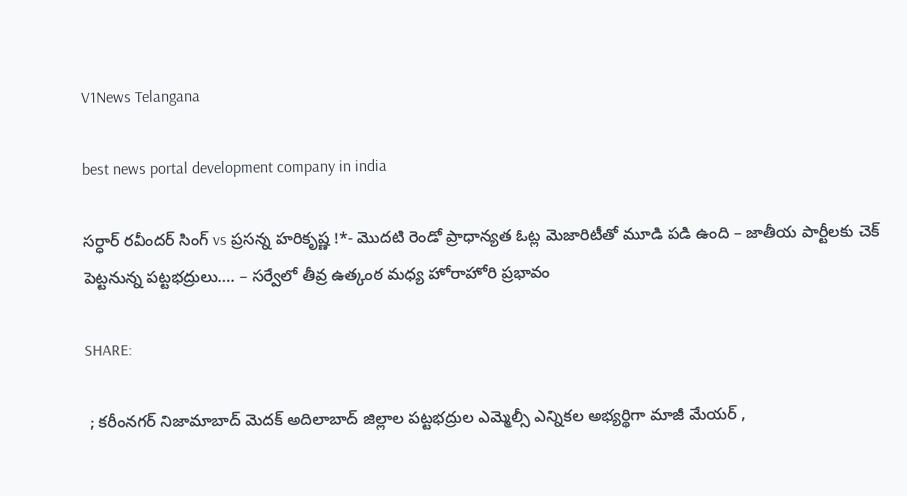V1News Telangana

best news portal development company in india

సర్ధార్ రవీందర్ సింగ్ vs ప్రసన్న హరికృష్ణ !*- మొదటి రెండో ప్రాధాన్యత ఓట్ల మెజారిటీతో మూడి పడి ఉంది – జాతీయ పార్టీలకు చెక్ పెట్టనున్న పట్టభద్రులు…. – సర్వేలో తీవ్ర ఉత్కంఠ మధ్య హోరాహోరి ప్రభావం

SHARE:

 ; కరీంనగర్ నిజామాబాద్ మెదక్ అదిలాబాద్ జిల్లాల పట్టభద్రుల ఎమ్మెల్సీ ఎన్నికల అభ్యర్థిగా మాజీ మేయర్ ,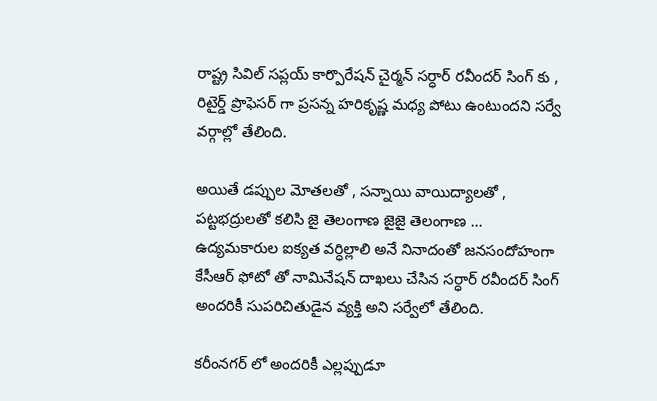రాష్ట్ర సివిల్ సప్లయ్ కార్పొరేషన్ చైర్మన్ సర్ధార్ రవీందర్ సింగ్ కు , రిటైర్డ్ ప్రొఫెసర్ గా ప్రసన్న హరికృష్ణ మధ్య పోటు ఉంటుందని సర్వే వర్గాల్లో తేలింది.

అయితే డప్పుల మోతలతో , సన్నాయి వాయిద్యాలతో , పట్టభద్రులతో కలిసి జై తెలంగాణ జైజై తెలంగాణ … ఉద్యమకారుల ఐక్యత వర్ధిల్లాలి అనే నినాదంతో జనసందోహంగా కేసీఆర్ ఫోటో తో నామినేషన్ దాఖలు చేసిన సర్ధార్ రవీందర్ సింగ్ అందరికీ సుపరిచితుడైన వ్యక్తి అని సర్వేలో తేలింది.

కరీంనగర్ లో అందరికీ ఎల్లప్పుడూ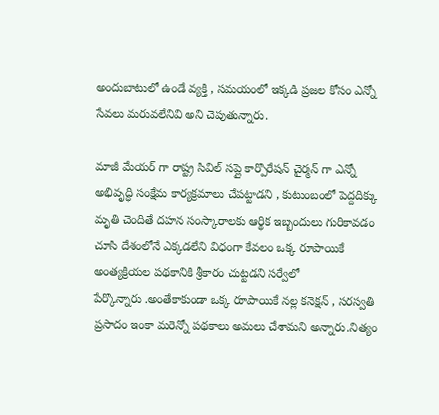అందుబాటులో ఉండే వ్యక్తి , సమయంలో ఇక్కడి ప్రజల కోసం ఎన్నో సేవలు మరువలేనివి అని చెపుతున్నారు.

మాజీ మేయర్ గా రాష్ట్ర సివిల్ సప్లై కార్పొరేషన్ చైర్మన్ గా ఎన్నో అభివృద్ధి సంక్షేమ కార్యక్రమాలు చేపట్టాడని , కుటుంబంలో పెద్దదిక్కు మృతి చెందితే దహన సంస్కారాలకు ఆర్థిక ఇబ్బందులు గురికావడం చూసి దేశంలోనే ఎక్కడలేని విధంగా కేవలం ఒక్క రూపాయికే అంత్యక్రియల పథకానికి శ్రీకారం చుట్టడని సర్వేలో
పేర్కొన్నారు .అంతేకాకుండా ఒక్క రూపాయికే నల్ల కనెక్షన్ , సరస్వతి ప్రసాదం ఇంకా మరెన్నో పథకాలు అమలు చేశామని అన్నారు.నిత్యం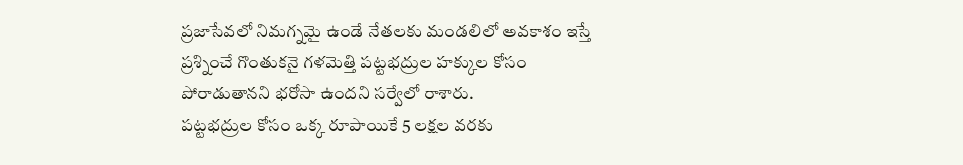ప్రజాసేవలో నిమగ్నమై ఉండే నేతలకు మండలిలో అవకాశం ఇస్తే ప్రశ్నించే గొంతుకనై గళమెత్తి పట్టభద్రుల హక్కుల కోసం పోరాడుతానని భరోసా ఉందని సర్వేలో రాశారు.
పట్టభద్రుల కోసం ఒక్క రూపాయికే 5 లక్షల వరకు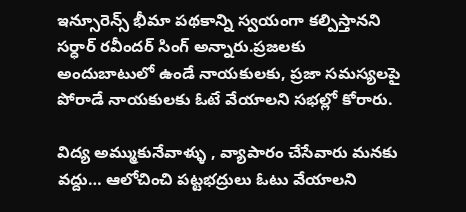ఇన్సూరెన్స్ భీమా పథకాన్ని స్వయంగా కల్పిస్తానని సర్ధార్ రవీందర్ సింగ్ అన్నారు.ప్రజలకు అందుబాటులో ఉండే నాయకులకు, ప్రజా సమస్యలపై పోరాడే నాయకులకు ఓటే వేయాలని సభల్లో కోరారు.

విద్య అమ్ముకునేవాళ్ళు , వ్యాపారం చేసేవారు మనకు వద్దు… ఆలోచించి పట్టభద్రులు ఓటు వేయాలని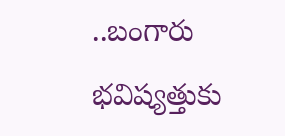..బంగారు భవిష్యత్తుకు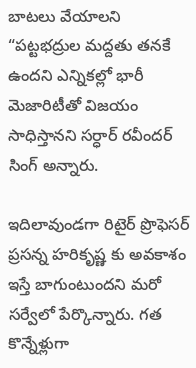బాటలు వేయాలని “పట్టభద్రుల మద్దతు తనకే ఉందని ఎన్నికల్లో భారీ మెజారిటీతో విజయం సాధిస్తానని సర్ధార్ రవీందర్ సింగ్ అన్నారు.

ఇదిలావుండగా రిటైర్ ప్రొఫెసర్ ప్రసన్న హరికృష్ణ కు అవకాశం ఇస్తే బాగుంటుందని మరో సర్వేలో పేర్కొన్నారు. గత కొన్నేళ్లుగా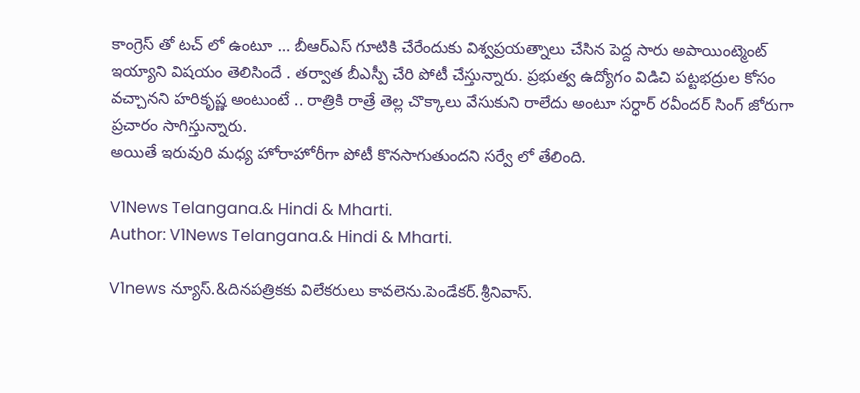కాంగ్రెస్ తో టచ్ లో ఉంటూ … బీఆర్ఎస్ గూటికి చేరేందుకు విశ్వప్రయత్నాలు చేసిన పెద్ద సారు అపాయింట్మెంట్ ఇయ్యాని విషయం తెలిసిందే . తర్వాత బీఎస్పీ చేరి పోటీ చేస్తున్నారు. ప్రభుత్వ ఉద్యోగం విడిచి పట్టభద్రుల కోసం వచ్చానని హరికృష్ణ అంటుంటే .. రాత్రికి రాత్రే తెల్ల చొక్కాలు వేసుకుని రాలేదు అంటూ సర్ధార్ రవీందర్ సింగ్ జోరుగా ప్రచారం సాగిస్తున్నారు.
అయితే ఇరువురి మధ్య హోరాహోరీగా పోటీ కొనసాగుతుందని సర్వే లో తేలింది.

V1News Telangana.& Hindi & Mharti.
Author: V1News Telangana.& Hindi & Mharti.

V1news న్యూస్.&దినపత్రికకు విలేకరులు కావలెను.పెండేకర్.శ్రీనివాస్.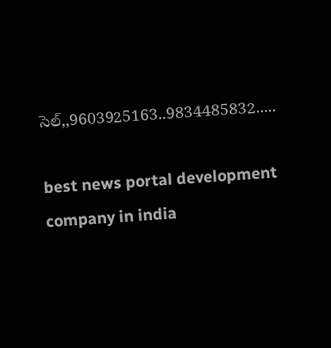సెల్,,9603925163..9834485832.....

best news portal development company in india